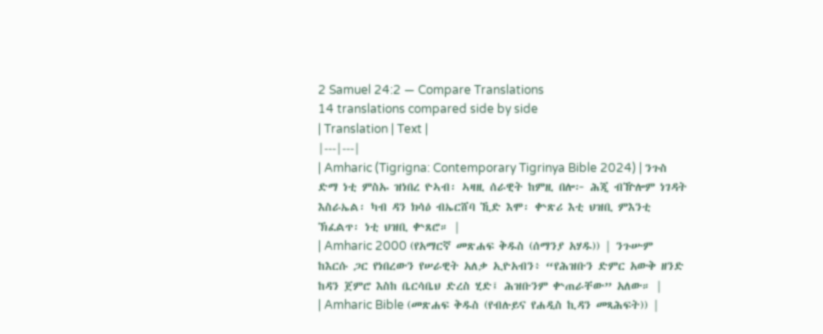2 Samuel 24:2 — Compare Translations
14 translations compared side by side
| Translation | Text |
|---|---|
| Amharic (Tigrigna: Contemporary Tigrinya Bible 2024) | ንጉስ ድማ ነቲ ምስኡ ዝነበረ ዮኣብ፡ ኣዛዚ ሰራዊት ከምዚ በሎ፦ ሕጂ ብዅሎም ነገዳት እስራኤል፡ ካብ ዳን ክሳዕ ብኤርሸባ ኺድ እሞ፡ ቍጽሪ እቲ ህዝቢ ምእንቲ ኽፈልጥ፡ ነቲ ህዝቢ ቍጸሮ። |
| Amharic 2000 (የአማርኛ መጽሐፍ ቅዱስ (ሰማንያ አሃዱ)) | ንጉሡም ከእርሱ ጋር የነበረውን የሠራዊት አለቃ ኢዮአብን፥ “የሕዝቡን ድምር አውቅ ዘንድ ከዳን ጀምሮ እስከ ቤርሳቤህ ድረስ ሂድ፤ ሕዝቡንም ቍጠራቸው” አለው። |
| Amharic Bible (መጽሐፍ ቅዱስ (የብሉይና የሐዲስ ኪዳን መጻሕፍት)) |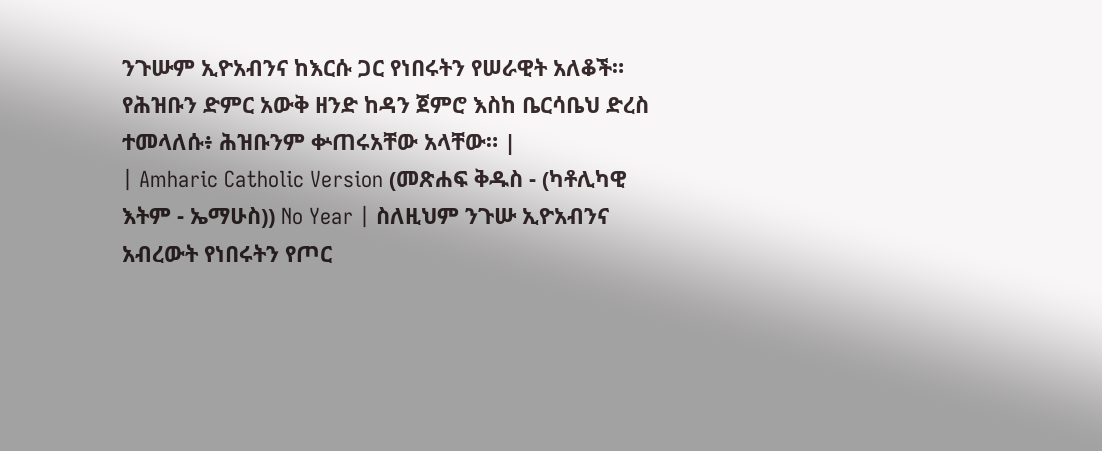ንጉሡም ኢዮአብንና ከእርሱ ጋር የነበሩትን የሠራዊት አለቆች። የሕዝቡን ድምር አውቅ ዘንድ ከዳን ጀምሮ እስከ ቤርሳቤህ ድረስ ተመላለሱ፥ ሕዝቡንም ቍጠሩአቸው አላቸው። |
| Amharic Catholic Version (መጽሐፍ ቅዱስ - (ካቶሊካዊ እትም - ኤማሁስ)) No Year | ስለዚህም ንጉሡ ኢዮአብንና አብረውት የነበሩትን የጦር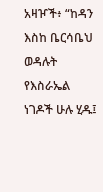አዛዦች፥ “ከዳን እስከ ቤርሳቤህ ወዳሉት የእስራኤል ነገዶች ሁሉ ሂዱ፤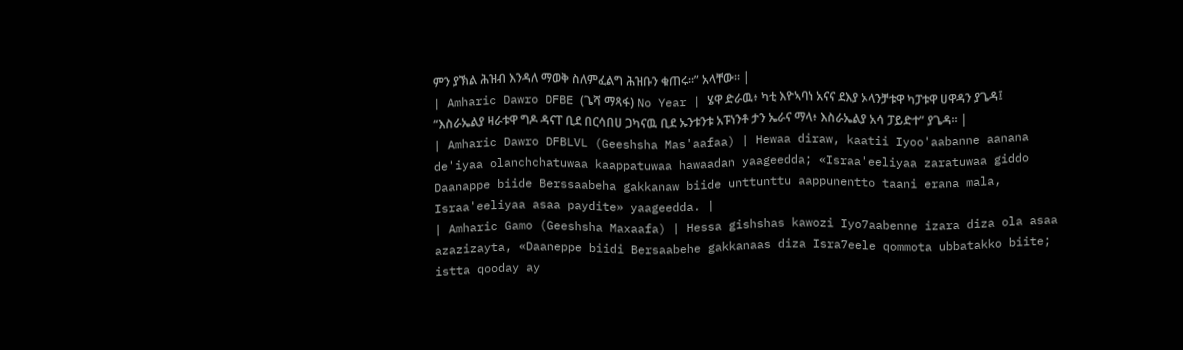ምን ያኽል ሕዝብ እንዳለ ማወቅ ስለምፈልግ ሕዝቡን ቁጠሩ።” አላቸው። |
| Amharic Dawro DFBE (ጌሻ ማጻፋ) No Year | ሄዋ ድራዉ፥ ካቲ እዮኣባነ አናና ደእያ ኦላንቻቱዋ ካፓቱዋ ሀዋዳን ያጌዳ፤ “እስራኤልያ ዛራቱዋ ግዶ ዳናፐ ቢደ በርሳበሀ ጋካናዉ ቢደ ኡንቱንቱ አፑነንቶ ታን ኤራና ማላ፥ እስራኤልያ አሳ ፓይድተ” ያጌዳ። |
| Amharic Dawro DFBLVL (Geeshsha Mas'aafaa) | Hewaa diraw, kaatii Iyoo'aabanne aanana de'iyaa olanchchatuwaa kaappatuwaa hawaadan yaageedda; «Israa'eeliyaa zaratuwaa giddo Daanappe biide Berssaabeha gakkanaw biide unttunttu aappunentto taani erana mala, Israa'eeliyaa asaa paydite» yaageedda. |
| Amharic Gamo (Geeshsha Maxaafa) | Hessa gishshas kawozi Iyo7aabenne izara diza ola asaa azazizayta, «Daaneppe biidi Bersaabehe gakkanaas diza Isra7eele qommota ubbatakko biite; istta qooday ay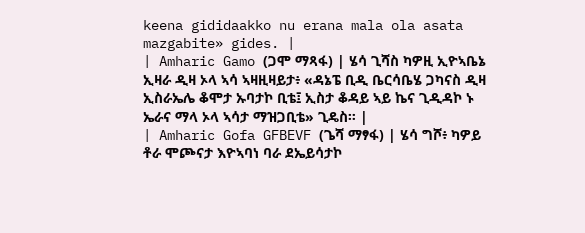keena gididaakko nu erana mala ola asata mazgabite» gides. |
| Amharic Gamo (ጋሞ ማጻፋ) | ሄሳ ጊሻስ ካዎዚ ኢዮኣቤኔ ኢዛራ ዲዛ ኦላ ኣሳ ኣዛዚዛይታ፥ «ዳኔፔ ቢዲ ቤርሳቤሄ ጋካናስ ዲዛ ኢስራኤሌ ቆሞታ ኡባታኮ ቢቴ፤ ኢስታ ቆዳይ ኣይ ኬና ጊዲዳኮ ኑ ኤራና ማላ ኦላ ኣሳታ ማዝጋቢቴ» ጊዴስ። |
| Amharic Gofa GFBEVF (ጌሻ ማፃፋ) | ሄሳ ግሾ፥ ካዎይ ቶራ ሞጮናታ እዮኣባነ ባራ ደኤይሳታኮ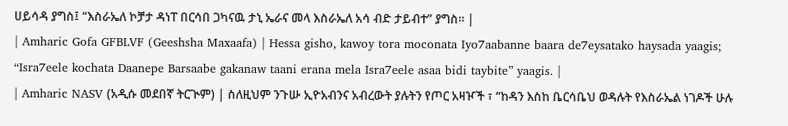ሀይሳዳ ያግስ፤ “እስራኤለ ኮቻታ ዳነፐ በርሳበ ጋካናዉ ታኒ ኤራና መላ እስራኤለ አሳ ብድ ታይብተ” ያግስ። |
| Amharic Gofa GFBLVF (Geeshsha Maxaafa) | Hessa gisho, kawoy tora moconata Iyo7aabanne baara de7eysatako haysada yaagis; “Isra7eele kochata Daanepe Barsaabe gakanaw taani erana mela Isra7eele asaa bidi taybite” yaagis. |
| Amharic NASV (አዲሱ መደበኛ ትርጒም) | ስለዚህም ንጉሡ ኢዮአብንና አብረውት ያሉትን የጦር አዛዦች ፣ “ከዳን እስከ ቤርሳቤህ ወዳሉት የእስራኤል ነገዶች ሁሉ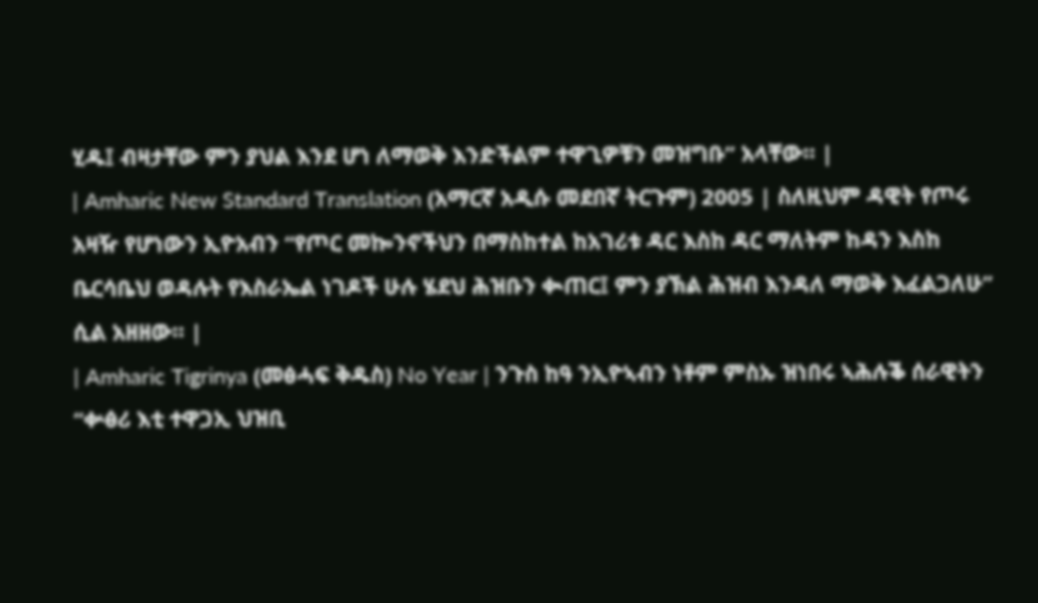ሂዱ፤ ብዛታቸው ምን ያህል እንደ ሆነ ለማወቅ እንድችልም ተዋጊዎቹን መዝግቡ” አላቸው። |
| Amharic New Standard Translation (አማርኛ አዲሱ መደበኛ ትርጉም) 2005 | ስለዚህም ዳዊት የጦሩ አዛዥ የሆነውን ኢዮአብን “የጦር መኰንኖችህን በማስከተል ከአገሪቱ ዳር እስከ ዳር ማለትም ከዳን እስከ ቤርሳቤህ ወዳሉት የእስራኤል ነገዶች ሁሉ ሄደህ ሕዝቡን ቊጠር፤ ምን ያኽል ሕዝብ እንዳለ ማወቅ እፈልጋለሁ” ሲል አዘዘው። |
| Amharic Tigrinya (መፅሓፍ ቅዱስ) No Year | ንጉስ ከዓ ንኢዮኣብን ነቶም ምስኡ ዝነበሩ ኣሕሉቕ ሰራዊትን “ቍፅሪ እቲ ተዋጋኢ ህዝቢ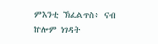ምእንቲ ኽፈልጥስ፥ ናብ ኵሎም ነገዳት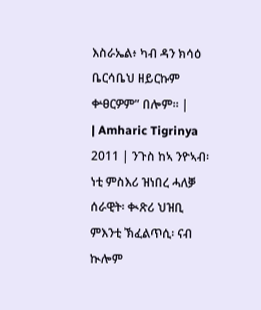እስራኤል፥ ካብ ዳን ክሳዕ ቤርሳቤህ ዘይርኩም ቍፀርዎም” በሎም። |
| Amharic Tigrinya 2011 | ንጉስ ከኣ ንዮኣብ፡ ነቲ ምስእሪ ዝነበረ ሓለቓ ሰራዊት፡ ቊጽሪ ህዝቢ ምእንቲ ኽፈልጥሲ፡ ናብ ኲሎም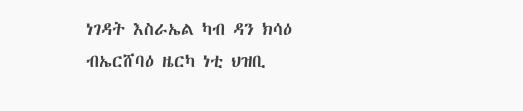ነገዳት እስራኤል ካብ ዳን ክሳዕ ብኤርሸባዕ ዜርካ ነቲ ህዝቢ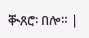ቚጸሮ፡ በሎ። |